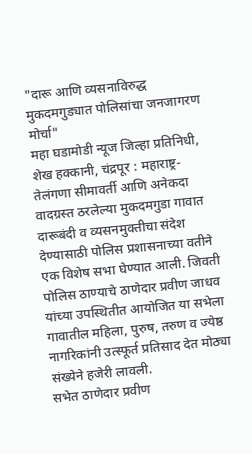"दारू आणि व्यसनाविरुद्ध मुकदमगुड्यात पोलिसांचा जनजागरण मोर्चा"
महा घडामोडी न्यूज जिल्हा प्रतिनिधी, शेख हक्कानी, चंद्रपूर : महाराष्ट्र-तेलंगणा सीमावर्ती आणि अनेकदा वादग्रस्त ठरलेल्या मुकदमगुडा गावात दारूबंदी व व्यसनमुक्तीचा संदेश देण्यासाठी पोलिस प्रशासनाच्या वतीने एक विशेष सभा घेण्यात आली. जिवती पोलिस ठाण्याचे ठाणेदार प्रवीण जाधव यांच्या उपस्थितीत आयोजित या सभेला गावातील महिला, पुरुष, तरुण व ज्येष्ठ नागरिकांनी उत्स्फूर्त प्रतिसाद देत मोठ्या संख्येने हजेरी लावली.
सभेत ठाणेदार प्रवीण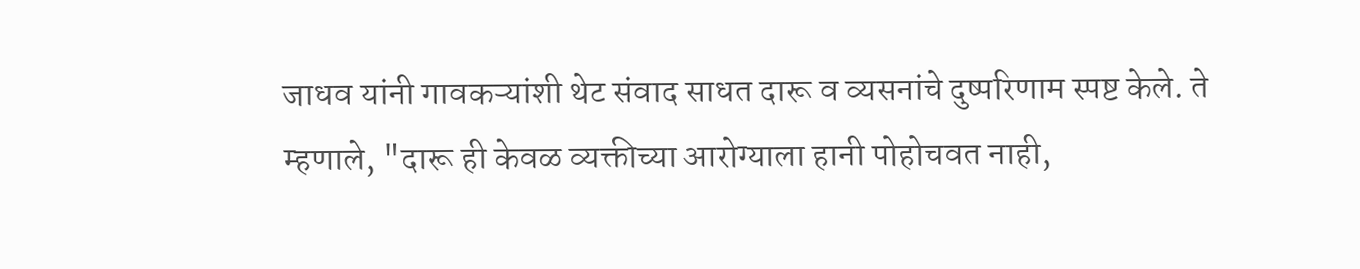जाधव यांनी गावकऱ्यांशी थेट संवाद साधत दारू व व्यसनांचे दुष्परिणाम स्पष्ट केले. ते म्हणाले, "दारू ही केवळ व्यक्तीच्या आरोग्याला हानी पोहोचवत नाही,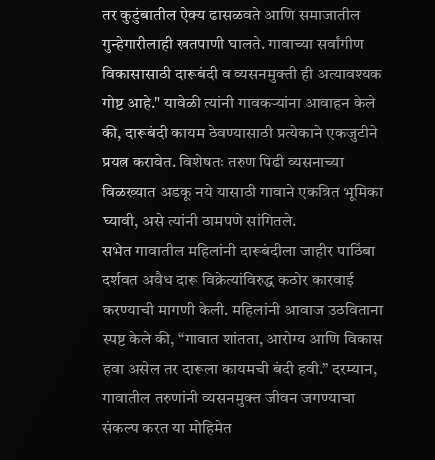तर कुटुंबातील ऐक्य ढासळवते आणि समाजातील गुन्हेगारीलाही खतपाणी घालते. गावाच्या सर्वांगीण विकासासाठी दारूबंदी व व्यसनमुक्ती ही अत्यावश्यक गोष्ट आहे." यावेळी त्यांनी गावकऱ्यांना आवाहन केले की, दारूबंदी कायम ठेवण्यासाठी प्रत्येकाने एकजुटीने प्रयत्न करावेत. विशेषतः तरुण पिढी व्यसनाच्या विळख्यात अडकू नये यासाठी गावाने एकत्रित भूमिका घ्यावी, असे त्यांनी ठामपणे सांगितले.
सभेत गावातील महिलांनी दारूबंदीला जाहीर पाठिंबा दर्शवत अवैध दारू विक्रेत्यांविरुद्ध कठोर कारवाई करण्याची मागणी केली. महिलांनी आवाज उठविताना स्पष्ट केले की, “गावात शांतता, आरोग्य आणि विकास हवा असेल तर दारूला कायमची बंदी हवी.” दरम्यान, गावातील तरुणांनी व्यसनमुक्त जीवन जगण्याचा संकल्प करत या मोहिमेत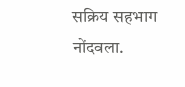सक्रिय सहभाग नोंदवला.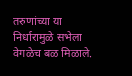तरुणांच्या या निर्धारामुळे सभेला वेगळेच बळ मिळाले.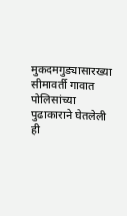मुकदमगुड्यासारख्या सीमावर्ती गावात पोलिसांच्या पुढाकाराने घेतलेली ही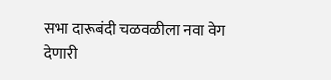सभा दारूबंदी चळवळीला नवा वेग देणारी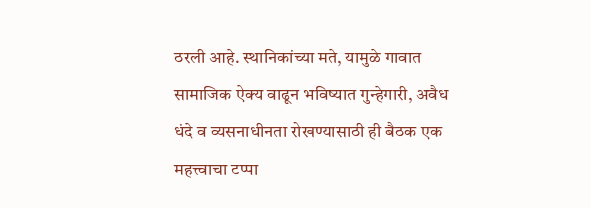ठरली आहे. स्थानिकांच्या मते, यामुळे गावात सामाजिक ऐक्य वाढून भविष्यात गुन्हेगारी, अवैध धंदे व व्यसनाधीनता रोखण्यासाठी ही बैठक एक महत्त्वाचा टप्पा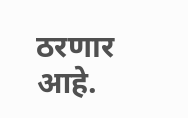ठरणार आहे.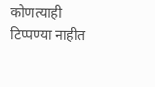कोणत्याही टिप्पण्या नाहीत